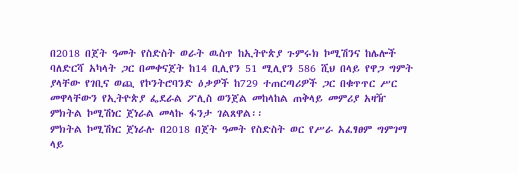በ2018 በጀት ዓመት የስድስት ወራት ዉስጥ ከኢትዮጵያ ጉምሩክ ኮሚሽንና ከሌሎች ባለድርሻ አካላት ጋር በመቀናጀት ከ14 ቢሊየን 51 ሚሊየን 586 ሺህ በላይ የዋጋ ግምት ያላቸው የገቢና ወጪ የኮንትሮባንድ ዕቃዎች ከ729 ተጠርጣሪዎች ጋር በቁጥጥር ሥር መዋላቸውን የኢትዮጵያ ፌደራል ፖሊስ ወንጀል መከላከል ጠቅላይ መምሪያ አዛዥ ምክትል ኮሚሽነር ጀነራል መላኩ ፋንታ ገልጸዋል፡፡
ምክትል ኮሚሽነር ጀነራሉ በ2018 በጀት ዓመት የስድስት ወር የሥራ አፈፃፀም ግምገማ ላይ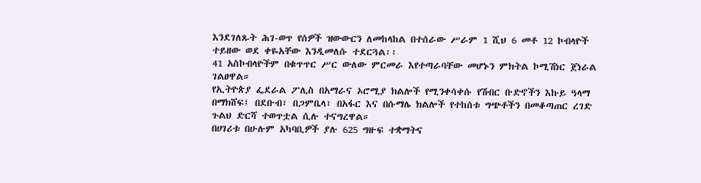እንደገለጹት ሕገ-ወጥ የሰዎች ዝውውርን ለመከላከል በተሰራው ሥራም 1 ሺህ 6 መቶ 12 ኮብላዮች ተይዘው ወደ ቀዬአቸው እንዲመለሱ ተደርጓል፡፡
41 አስኮብላዮችም በቁጥጥር ሥር ውለው ምርመራ እየተጣራባቸው መሆኑን ምክትል ኮሚሽነር ጀነራል ገልፀዋል።
የኢትዮጵያ ፌደራል ፖሊስ በአማራና ኦሮሚያ ክልሎች የሚንቀሳቀሱ የሽብር ቡድኖችን እኩይ ዓላማ በማክሸፍ፤ በደቡብ፣ በጋምቤላ፣ በአፋር እና በሱማሌ ክልሎች የተከሰቱ ግጭቶችን በመቆጣጠር ረገድ ጉልህ ድርሻ ተወጥቷል ሲሉ ተናግረዋል።
በሀገሪቱ በሁሉም አካባቢዎች ያሉ 625 ግዙፍ ተቋማትና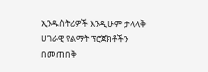ኢንዱስትሪዎች እንዲሁም ታላላቅ ሀገራዊ የልማት ፕሮጀክቶችን በመጠበቅ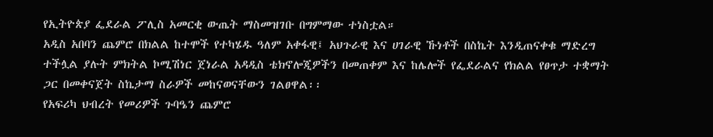የኢትዮጵያ ፌደራል ፖሊስ አመርቂ ውጤት ማስመዝገቡ በግምማው ተነስቷል።
አዲስ አበባን ጨምሮ በክልል ከተሞች የተካሄዱ ዓለም አቀፋዊ፤ አህጉራዊ እና ሀገራዊ ኹነቶች በስኬት እንዲጠናቀቁ ማድረግ ተችሏል ያሉት ምክትል ኮሚሽነር ጀነራል አዳዲስ ቴክኖሎጂዎችን በመጠቀም እና ከሌሎች የፌደራልና የክልል የፀጥታ ተቋማት ጋር በመቀናጀት ስኬታማ ስራዎች መከናወናቸውን ገልፀዋል፡፡
የአፍሪካ ህብረት የመሪዎች ጉባዔን ጨምሮ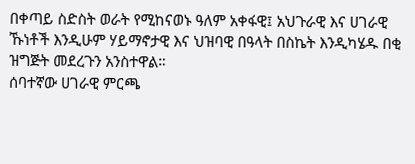በቀጣይ ስድስት ወራት የሚከናወኑ ዓለም አቀፋዊ፤ አህጉራዊ እና ሀገራዊ ኹነቶች እንዲሁም ሃይማኖታዊ እና ህዝባዊ በዓላት በስኬት እንዲካሄዱ በቂ ዝግጅት መደረጉን አንስተዋል።
ሰባተኛው ሀገራዊ ምርጫ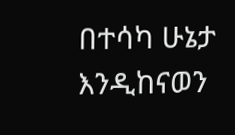በተሳካ ሁኔታ እንዲከናወን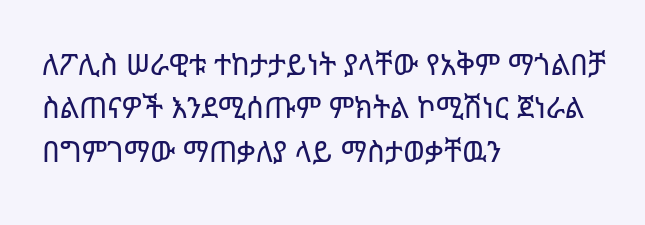ለፖሊስ ሠራዊቱ ተከታታይነት ያላቸው የአቅም ማጎልበቻ ስልጠናዎች እንደሚሰጡም ምክትል ኮሚሽነር ጀነራል በግምገማው ማጠቃለያ ላይ ማስታወቃቸዉን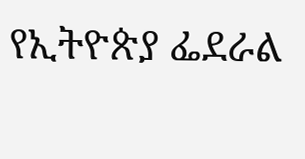የኢትዮጵያ ፌደራል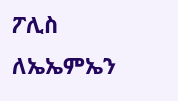ፖሊስ ለኤኤምኤን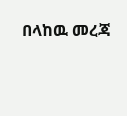በላከዉ መረጃ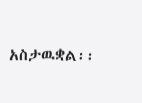አስታዉቋል፡፡